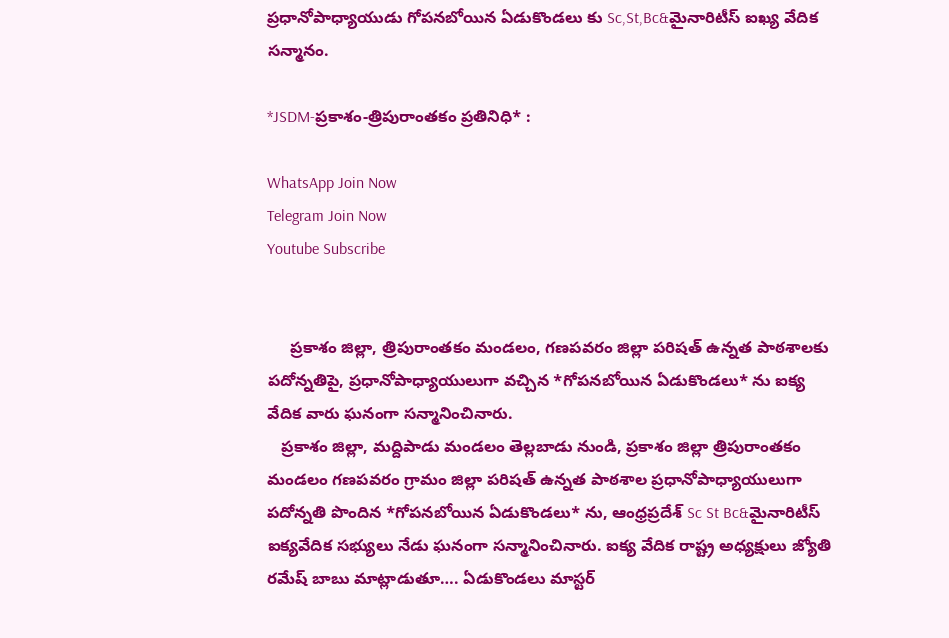ప్రధానోపాధ్యాయుడు గోపనబోయిన ఏడుకొండలు కు Sc,St,Bc&మైనారిటీస్ ఐఖ్య వేదిక సన్మానం.

*JSDM-ప్రకాశం-త్రిపురాంతకం ప్రతినిధి* :

WhatsApp Join Now
Telegram Join Now
Youtube Subscribe


     ప్రకాశం జిల్లా, త్రిపురాంతకం మండలం, గణపవరం జిల్లా పరిషత్ ఉన్నత పాఠశాలకు పదోన్నతిపై, ప్రధానోపాధ్యాయులుగా వచ్చిన *గోపనబోయిన ఏడుకొండలు* ను ఐక్య వేదిక వారు ఘనంగా సన్మానించినారు.
   ప్రకాశం జిల్లా, మద్దిపాడు మండలం తెల్లబాడు నుండి, ప్రకాశం జిల్లా త్రిపురాంతకం మండలం గణపవరం గ్రామం జిల్లా పరిషత్ ఉన్నత పాఠశాల ప్రధానోపాధ్యాయులుగా పదోన్నతి పొందిన *గోపనబోయిన ఏడుకొండలు* ను, ఆంధ్రప్రదేశ్ Sc St Bc&మైనారిటీస్ ఐక్యవేదిక సభ్యులు నేడు ఘనంగా సన్మానించినారు. ఐక్య వేదిక రాష్ట్ర అధ్యక్షులు జ్యోతి రమేష్ బాబు మాట్లాడుతూ…. ఏడుకొండలు మాస్టర్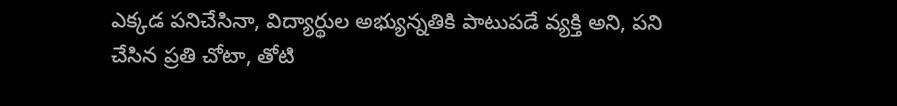ఎక్కడ పనిచేసినా, విద్యార్థుల అభ్యున్నతికి పాటుపడే వ్యక్తి అని, పని చేసిన ప్రతి చోటా, తోటి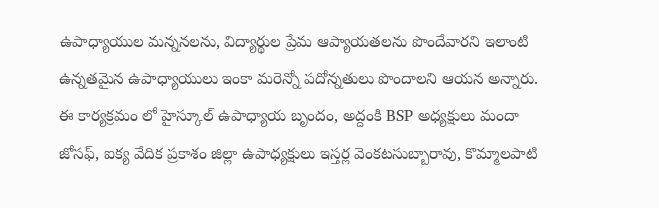ఉపాధ్యాయుల మన్ననలను, విద్యార్థుల ప్రేమ ఆప్యాయతలను పొందేవారని ఇలాంటి ఉన్నతమైన ఉపాధ్యాయులు ఇంకా మరెన్నో పదోన్నతులు పొందాలని ఆయన అన్నారు.
ఈ కార్యక్రమం లో హైస్కూల్ ఉపాధ్యాయ బృందం, అద్దంకి BSP అధ్యక్షులు మందా జోసఫ్, ఐక్య వేదిక ప్రకాశం జిల్లా ఉపాధ్యక్షులు ఇస్తర్ల వెంకటసుబ్బారావు, కొమ్మాలపాటి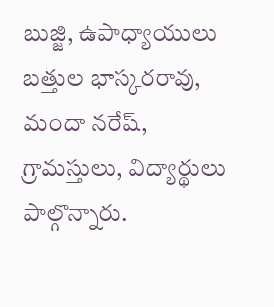బుజ్జి, ఉపాధ్యాయులు బత్తుల భాస్కరరావు, మందా నరేష్, గ్రామస్తులు, విద్యార్థులు పాల్గొన్నారు.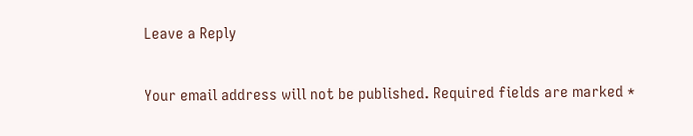Leave a Reply

Your email address will not be published. Required fields are marked *